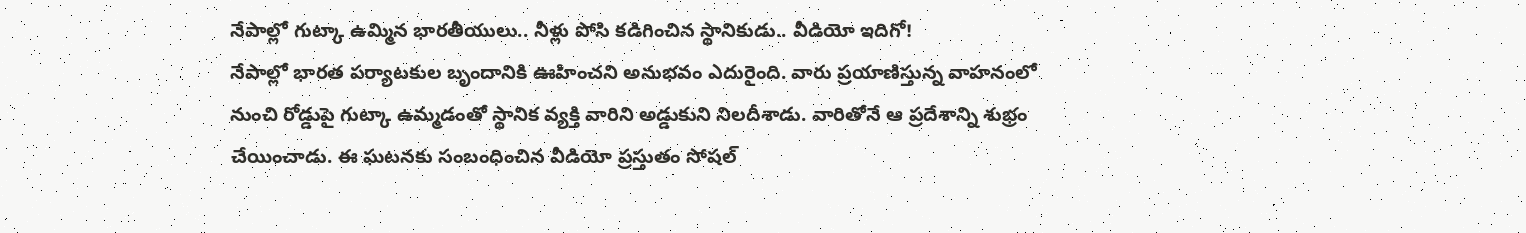నేపాల్లో గుట్కా ఉమ్మిన భారతీయులు.. నీళ్లు పోసి కడిగించిన స్థానికుడు.. వీడియో ఇదిగో!
నేపాల్లో భారత పర్యాటకుల బృందానికి ఊహించని అనుభవం ఎదురైంది. వారు ప్రయాణిస్తున్న వాహనంలో నుంచి రోడ్డుపై గుట్కా ఉమ్మడంతో స్థానిక వ్యక్తి వారిని అడ్డుకుని నిలదీశాడు. వారితోనే ఆ ప్రదేశాన్ని శుభ్రం చేయించాడు. ఈ ఘటనకు సంబంధించిన వీడియో ప్రస్తుతం సోషల్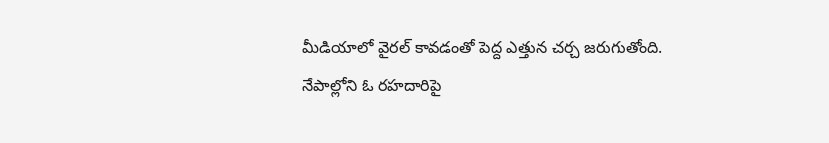మీడియాలో వైరల్ కావడంతో పెద్ద ఎత్తున చర్చ జరుగుతోంది.
నేపాల్లోని ఓ రహదారిపై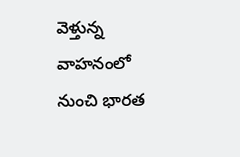వెళ్తున్న వాహనంలో నుంచి భారత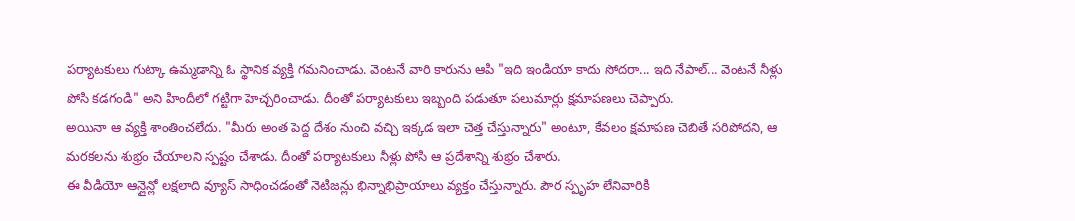పర్యాటకులు గుట్కా ఉమ్మడాన్ని ఓ స్థానిక వ్యక్తి గమనించాడు. వెంటనే వారి కారును ఆపి "ఇది ఇండియా కాదు సోదరా... ఇది నేపాల్... వెంటనే నీళ్లు పోసి కడగండి" అని హిందీలో గట్టిగా హెచ్చరించాడు. దీంతో పర్యాటకులు ఇబ్బంది పడుతూ పలుమార్లు క్షమాపణలు చెప్పారు.
అయినా ఆ వ్యక్తి శాంతించలేదు. "మీరు అంత పెద్ద దేశం నుంచి వచ్చి ఇక్కడ ఇలా చెత్త చేస్తున్నారు" అంటూ, కేవలం క్షమాపణ చెబితే సరిపోదని, ఆ మరకలను శుభ్రం చేయాలని స్పష్టం చేశాడు. దీంతో పర్యాటకులు నీళ్లు పోసి ఆ ప్రదేశాన్ని శుభ్రం చేశారు.
ఈ వీడియో ఆన్లైన్లో లక్షలాది వ్యూస్ సాధించడంతో నెటిజన్లు భిన్నాభిప్రాయాలు వ్యక్తం చేస్తున్నారు. పౌర స్పృహ లేనివారికి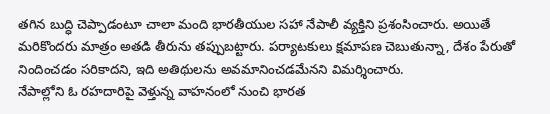తగిన బుద్ధి చెప్పాడంటూ చాలా మంది భారతీయుల సహా నేపాలీ వ్యక్తిని ప్రశంసించారు. అయితే మరికొందరు మాత్రం అతడి తీరును తప్పుబట్టారు. పర్యాటకులు క్షమాపణ చెబుతున్నా, దేశం పేరుతో నిందించడం సరికాదని, ఇది అతిథులను అవమానించడమేనని విమర్శించారు.
నేపాల్లోని ఓ రహదారిపై వెళ్తున్న వాహనంలో నుంచి భారత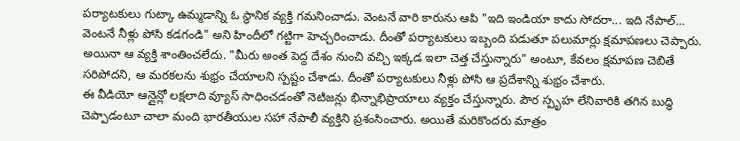పర్యాటకులు గుట్కా ఉమ్మడాన్ని ఓ స్థానిక వ్యక్తి గమనించాడు. వెంటనే వారి కారును ఆపి "ఇది ఇండియా కాదు సోదరా... ఇది నేపాల్... వెంటనే నీళ్లు పోసి కడగండి" అని హిందీలో గట్టిగా హెచ్చరించాడు. దీంతో పర్యాటకులు ఇబ్బంది పడుతూ పలుమార్లు క్షమాపణలు చెప్పారు.
అయినా ఆ వ్యక్తి శాంతించలేదు. "మీరు అంత పెద్ద దేశం నుంచి వచ్చి ఇక్కడ ఇలా చెత్త చేస్తున్నారు" అంటూ, కేవలం క్షమాపణ చెబితే సరిపోదని, ఆ మరకలను శుభ్రం చేయాలని స్పష్టం చేశాడు. దీంతో పర్యాటకులు నీళ్లు పోసి ఆ ప్రదేశాన్ని శుభ్రం చేశారు.
ఈ వీడియో ఆన్లైన్లో లక్షలాది వ్యూస్ సాధించడంతో నెటిజన్లు భిన్నాభిప్రాయాలు వ్యక్తం చేస్తున్నారు. పౌర స్పృహ లేనివారికి తగిన బుద్ధి చెప్పాడంటూ చాలా మంది భారతీయుల సహా నేపాలీ వ్యక్తిని ప్రశంసించారు. అయితే మరికొందరు మాత్రం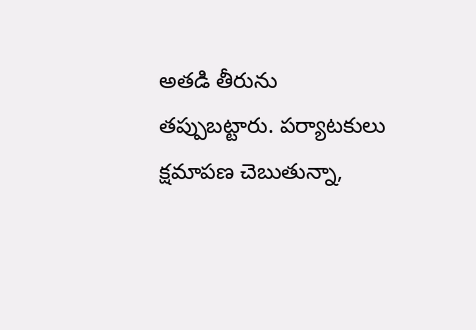అతడి తీరును తప్పుబట్టారు. పర్యాటకులు క్షమాపణ చెబుతున్నా,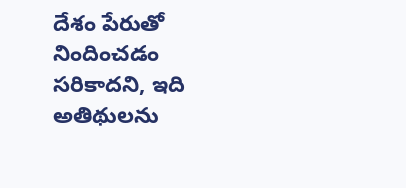దేశం పేరుతో నిందించడం సరికాదని, ఇది అతిథులను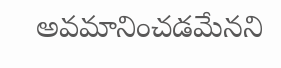అవమానించడమేనని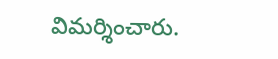విమర్శించారు.